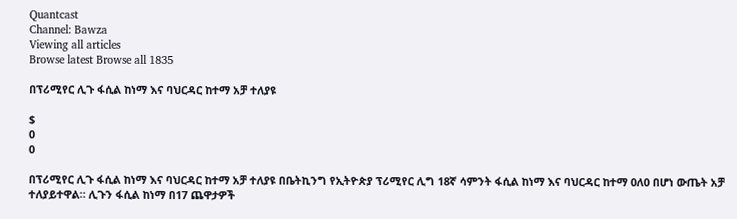Quantcast
Channel: Bawza
Viewing all articles
Browse latest Browse all 1835

በፕሪሚየር ሊጉ ፋሲል ከነማ እና ባህርዳር ከተማ አቻ ተለያዩ

$
0
0

በፕሪሚየር ሊጉ ፋሲል ከነማ እና ባህርዳር ከተማ አቻ ተለያዩ በቤትኪንግ የኢትዮጵያ ፕሪሚየር ሊግ 18ኛ ሳምንት ፋሲል ከነማ እና ባህርዳር ከተማ 0ለ0 በሆነ ውጤት አቻ ተለያይተዋል። ሊጉን ፋሲል ከነማ በ17 ጨዋታዎች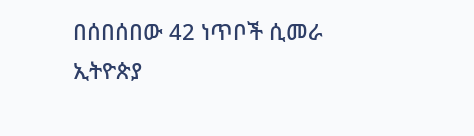በሰበሰበው 42 ነጥቦች ሲመራ ኢትዮጵያ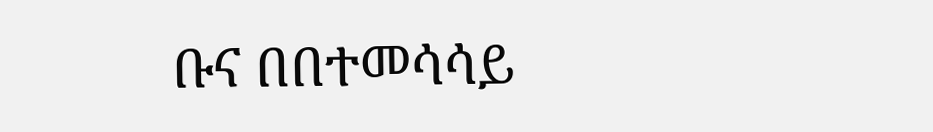ቡና በበተመሳሳይ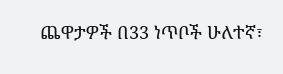ጨዋታዎች በ33 ነጥቦች ሁለተኛ፣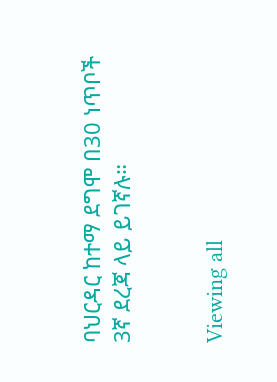ባህርዳር ከተማ ደግሞ በ30 ነጥቦች 3ኛ ደረጃ ላይ ይገኛሉ።


Viewing all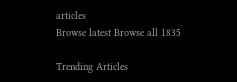articles
Browse latest Browse all 1835

Trending Articles